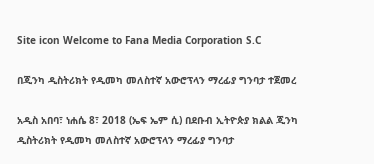Site icon Welcome to Fana Media Corporation S.C

በጂንካ ዲስትሪክት የዲመካ መለስተኛ አውሮፕላን ማረፊያ ግንባታ ተጀመረ

አዲስ አበባ፣ ነሐሴ 8፣ 2018 (ኤፍ ኤም ሲ) በደቡብ ኢትዮጵያ ክልል ጂንካ ዲስትሪክት የዲመካ መለስተኛ አውሮፕላን ማረፊያ ግንባታ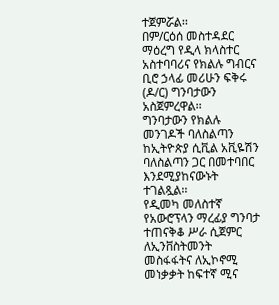ተጀምሯል፡፡
በም/ርዕሰ መስተዳደር ማዕረግ የዲላ ክላስተር አስተባባሪና የክልሉ ግብርና ቢሮ ኃላፊ መሪሁን ፍቅሩ (ዶ/ር) ግንባታውን አስጀምረዋል፡፡
ግንባታውን የክልሉ መንገዶች ባለስልጣን ከኢትዮጵያ ሲቪል አቪዬሽን ባለስልጣን ጋር በመተባበር እንደሚያከናውኑት ተገልጿል፡፡
የዲመካ መለስተኛ የአውሮፕላን ማረፊያ ግንባታ ተጠናቅቆ ሥራ ሲጀምር ለኢንቨስትመንት መስፋፋትና ለኢኮኖሚ መነቃቃት ከፍተኛ ሚና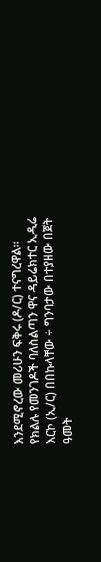እንደሚኖረው መሪሁን ፍቅሩ (ዶ/ር) ተናግረዋል።
የክልሉ የመንገዶች ባለስልጣን ዋና ዳይሬክተር ኢዲሬ እርኮ (ኢ/ር) በበኩላቸው ÷ ግንባታው በተያዘው በጀት ዓመት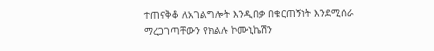ተጠናቅቆ ለአገልግሎት እንዲበቃ በቁርጠኝነት እንደሚሰራ ማረጋገጣቸውን የክልሉ ኮሙኒኬሽን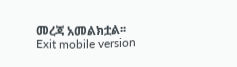መረጃ አመልክቷል፡፡
Exit mobile version